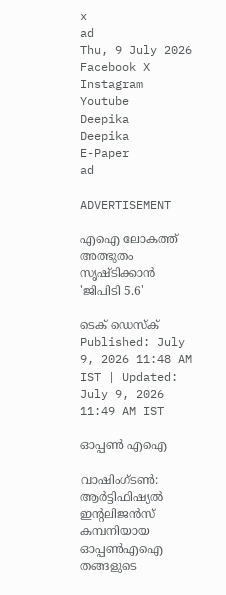x
ad
Thu, 9 July 2026
Facebook X Instagram Youtube
Deepika
Deepika
E-Paper
ad

ADVERTISEMENT

എഐ ലോകത്ത് അത്ഭുതം സൃഷ്ടിക്കാൻ 'ജിപിടി 5.6'

ടെക് ഡെസ്ക്
Published: July 9, 2026 11:48 AM IST | Updated: July 9, 2026 11:49 AM IST

ഓപ്പൺ എഐ

വാഷിംഗ്ടൺ: ആർട്ടിഫിഷ്യൽ ഇന്‍റലിജൻസ് കമ്പനിയായ ഓപ്പൺഎഐ തങ്ങളുടെ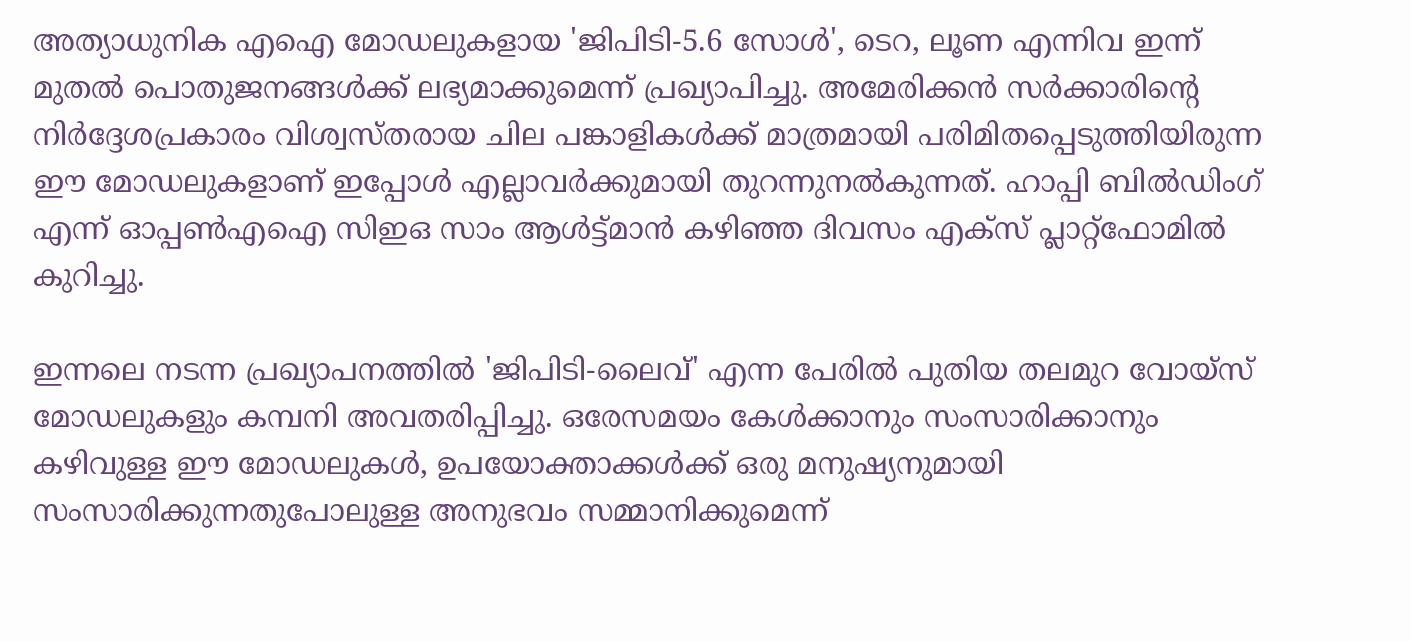അത്യാധുനിക എഐ മോഡലുകളായ 'ജിപിടി-5.6 സോൾ', ടെറ, ലൂണ എന്നിവ ഇന്ന് മുതൽ പൊതുജനങ്ങൾക്ക് ലഭ്യമാക്കുമെന്ന് പ്രഖ്യാപിച്ചു. അമേരിക്കൻ സർക്കാരിന്‍റെ നിർദ്ദേശപ്രകാരം വിശ്വസ്തരായ ചില പങ്കാളികൾക്ക് മാത്രമായി പരിമിതപ്പെടുത്തിയിരുന്ന ഈ മോഡലുകളാണ് ഇപ്പോൾ എല്ലാവർക്കുമായി തുറന്നുനൽകുന്നത്. ഹാപ്പി ബിൽഡിംഗ് എന്ന് ഓപ്പൺഎഐ സിഇഒ സാം ആൾട്ട്മാൻ കഴിഞ്ഞ ദിവസം എക്സ് പ്ലാറ്റ്‌ഫോമിൽ കുറിച്ചു.

ഇന്നലെ നടന്ന പ്രഖ്യാപനത്തിൽ 'ജിപിടി-ലൈവ്' എന്ന പേരിൽ പുതിയ തലമുറ വോയ്‌സ് മോഡലുകളും കമ്പനി അവതരിപ്പിച്ചു. ഒരേസമയം കേൾക്കാനും സംസാരിക്കാനും കഴിവുള്ള ഈ മോഡലുകൾ, ഉപയോക്താക്കൾക്ക് ഒരു മനുഷ്യനുമായി സംസാരിക്കുന്നതുപോലുള്ള അനുഭവം സമ്മാനിക്കുമെന്ന്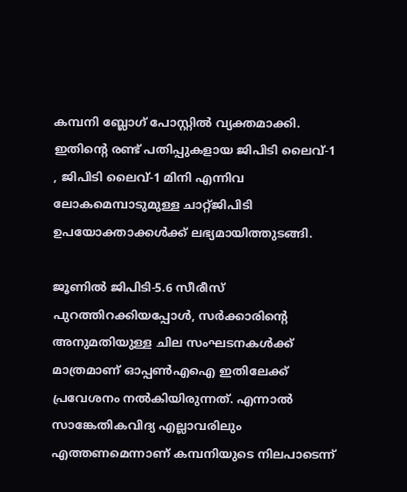കമ്പനി ബ്ലോഗ് പോസ്റ്റിൽ വ്യക്തമാക്കി. ഇതിന്‍റെ രണ്ട് പതിപ്പുകളായ ജിപിടി ലൈവ്-1 , ജിപിടി ലൈവ്-1 മിനി എന്നിവ ലോകമെമ്പാടുമുള്ള ചാറ്റ്ജിപിടി ഉപയോക്താക്കൾക്ക് ലഭ്യമായിത്തുടങ്ങി.

ജൂണിൽ ജിപിടി-5.6 സീരീസ് പുറത്തിറക്കിയപ്പോൾ, സർക്കാരിന്‍റെ അനുമതിയുള്ള ചില സംഘടനകൾക്ക് മാത്രമാണ് ഓപ്പൺഎഐ ഇതിലേക്ക് പ്രവേശനം നൽകിയിരുന്നത്. എന്നാൽ സാങ്കേതികവിദ്യ എല്ലാവരിലും എത്തണമെന്നാണ് കമ്പനിയുടെ നിലപാടെന്ന്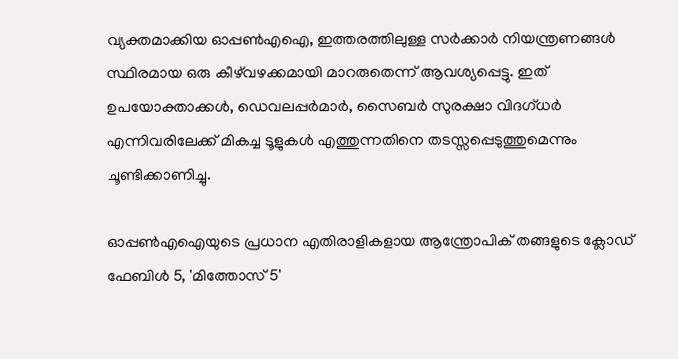വ്യക്തമാക്കിയ ഓപ്പൺഎഐ, ഇത്തരത്തിലുള്ള സർക്കാർ നിയന്ത്രണങ്ങൾ സ്ഥിരമായ ഒരു കീഴ്‌വഴക്കമായി മാറരുതെന്ന് ആവശ്യപ്പെട്ടു. ഇത് ഉപയോക്താക്കൾ, ഡെവലപ്പർമാർ, സൈബർ സുരക്ഷാ വിദഗ്ധർ എന്നിവരിലേക്ക് മികച്ച ടൂളുകൾ എത്തുന്നതിനെ തടസ്സപ്പെടുത്തുമെന്നും ചൂണ്ടിക്കാണിച്ചു.

ഓപ്പൺഎഐയുടെ പ്രധാന എതിരാളികളായ ആന്ത്രോപിക് തങ്ങളുടെ ക്ലോഡ് ഫേബിൾ 5, 'മിത്തോസ് 5'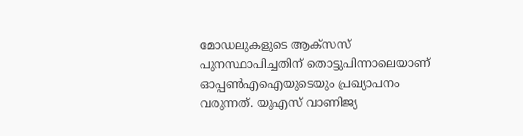മോഡലുകളുടെ ആക്സസ് പുനസ്ഥാപിച്ചതിന് തൊട്ടുപിന്നാലെയാണ് ഓപ്പൺഎഐയുടെയും പ്രഖ്യാപനം വരുന്നത്. യുഎസ് വാണിജ്യ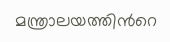മന്ത്രാലയത്തിന്‍റെ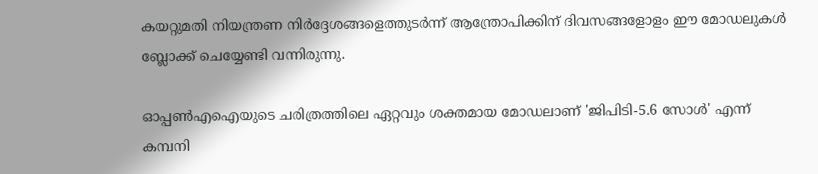കയറ്റുമതി നിയന്ത്രണ നിർദ്ദേശങ്ങളെത്തുടർന്ന് ആന്ത്രോപിക്കിന് ദിവസങ്ങളോളം ഈ മോഡലുകൾ ബ്ലോക്ക് ചെയ്യേണ്ടി വന്നിരുന്നു.

ഓപ്പൺഎഐയുടെ ചരിത്രത്തിലെ ഏറ്റവും ശക്തമായ മോഡലാണ് 'ജിപിടി-5.6 സോൾ' എന്ന് കമ്പനി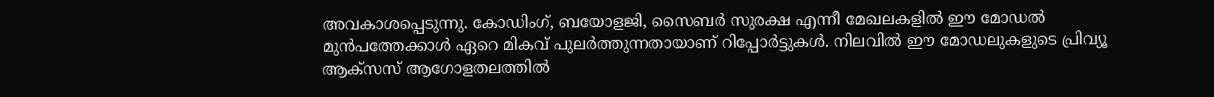അവകാശപ്പെടുന്നു. കോഡിംഗ്, ബയോളജി, സൈബർ സുരക്ഷ എന്നീ മേഖലകളിൽ ഈ മോഡൽ മുൻപത്തേക്കാൾ ഏറെ മികവ് പുലർത്തുന്നതായാണ് റിപ്പോർട്ടുകൾ. നിലവിൽ ഈ മോഡലുകളുടെ പ്രിവ്യൂ ആക്സസ് ആഗോളതലത്തിൽ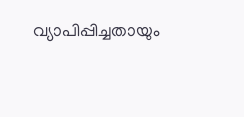വ്യാപിപ്പിച്ചതായും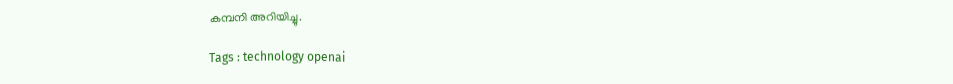കമ്പനി അറിയിച്ചു.

Tags : technology openai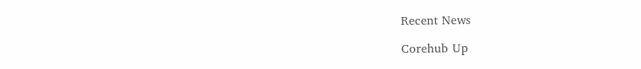Recent News

Corehub Up